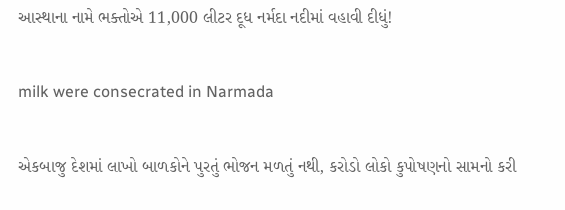આસ્થાના નામે ભક્તોએ 11,000 લીટર દૂધ નર્મદા નદીમાં વહાવી દીધું!

milk were consecrated in Narmada

એકબાજુ દેશમાં લાખો બાળકોને પુરતું ભોજન મળતું નથી, કરોડો લોકો કુપોષણનો સામનો કરી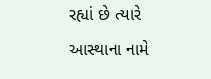રહ્યાં છે ત્યારે આસ્થાના નામે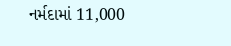નર્મદામાં 11,000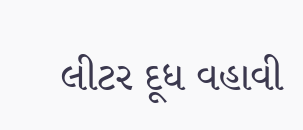લીટર દૂધ વહાવી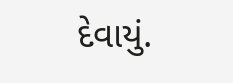દેવાયું.